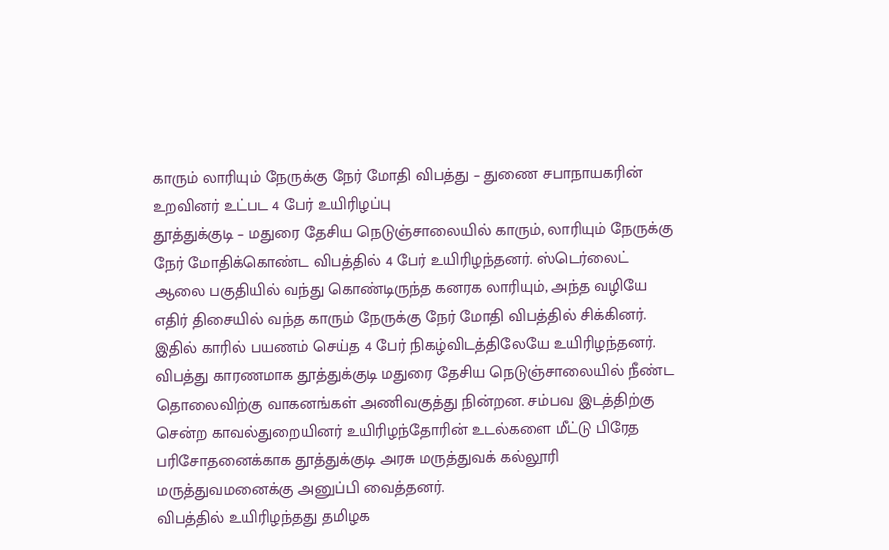காரும் லாரியும் நேருக்கு நேர் மோதி விபத்து – துணை சபாநாயகரின் உறவினர் உட்பட 4 பேர் உயிரிழப்பு
தூத்துக்குடி – மதுரை தேசிய நெடுஞ்சாலையில் காரும், லாரியும் நேருக்கு நேர் மோதிக்கொண்ட விபத்தில் 4 பேர் உயிரிழந்தனர். ஸ்டெர்லைட் ஆலை பகுதியில் வந்து கொண்டிருந்த கனரக லாரியும், அந்த வழியே எதிர் திசையில் வந்த காரும் நேருக்கு நேர் மோதி விபத்தில் சிக்கினர். இதில் காரில் பயணம் செய்த 4 பேர் நிகழ்விடத்திலேயே உயிரிழந்தனர்.
விபத்து காரணமாக தூத்துக்குடி மதுரை தேசிய நெடுஞ்சாலையில் நீண்ட தொலைவிற்கு வாகனங்கள் அணிவகுத்து நின்றன. சம்பவ இடத்திற்கு சென்ற காவல்துறையினர் உயிரிழந்தோரின் உடல்களை மீட்டு பிரேத பரிசோதனைக்காக தூத்துக்குடி அரசு மருத்துவக் கல்லூரி மருத்துவமனைக்கு அனுப்பி வைத்தனர்.
விபத்தில் உயிரிழந்தது தமிழக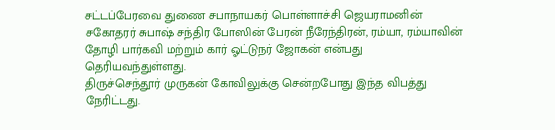சட்டப்பேரவை துணை சபாநாயகர் பொள்ளாச்சி ஜெயராமனின் சகோதரர் சுபாஷ் சந்திர போஸின் பேரன் நீரேந்திரன், ரம்யா, ரம்யாவின் தோழி பார்கவி மற்றும் கார் ஓட்டுநர் ஜோகன் என்பது தெரியவந்துள்ளது.
திருச்செந்தூர் முருகன் கோவிலுக்கு சென்றபோது இந்த விபத்து நேரிட்டது.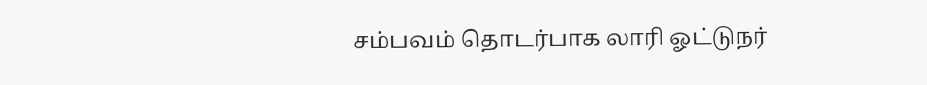சம்பவம் தொடர்பாக லாரி ஓட்டுநர்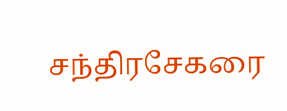சந்திரசேகரை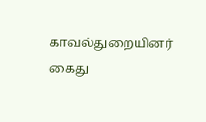காவல்துறையினர் கைது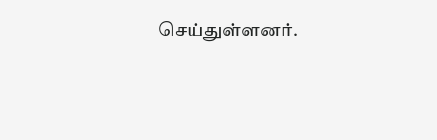செய்துள்ளனர்.